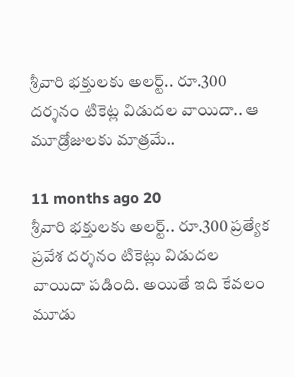శ్రీవారి భక్తులకు అలర్ట్.. రూ.300 దర్శనం టికెట్ల విడుదల వాయిదా.. ఆ మూడ్రోజులకు మాత్రమే..

11 months ago 20
శ్రీవారి భక్తులకు అలర్ట్.. రూ.300 ప్రత్యేక ప్రవేశ దర్శనం టికెట్లు విడుదల వాయిదా పడింది. అయితే ఇది కేవలం మూడు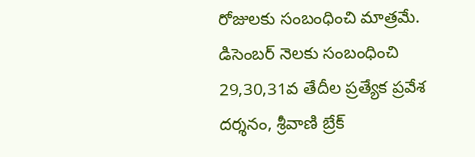రోజులకు సంబంధించి మాత్రమే. డిసెంబర్ నెలకు సంబంధించి 29,30,31వ తేదీల ప్రత్యేక ప్రవేశ దర్శనం, శ్రీవాణి బ్రేక్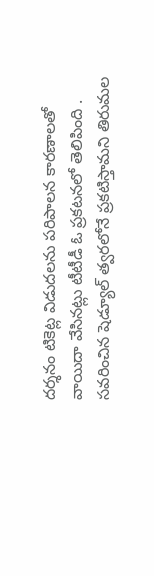దర్శనం టికెట్ల విడుదలను పరిపాలన కారణాలతో వాయిదా వేసినట్లు టీటీడీ ఓ ప్రకటనలో తెలిపింది . సవరించిన షెడ్యూల్ త్వరలోనే ప్రకటిస్తామని తిరుమల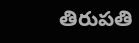తిరుపతి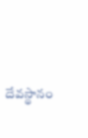దేవస్థానం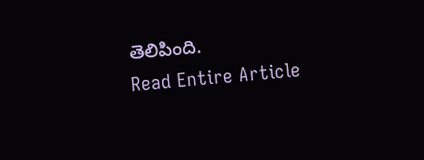తెలిపింది.
Read Entire Article